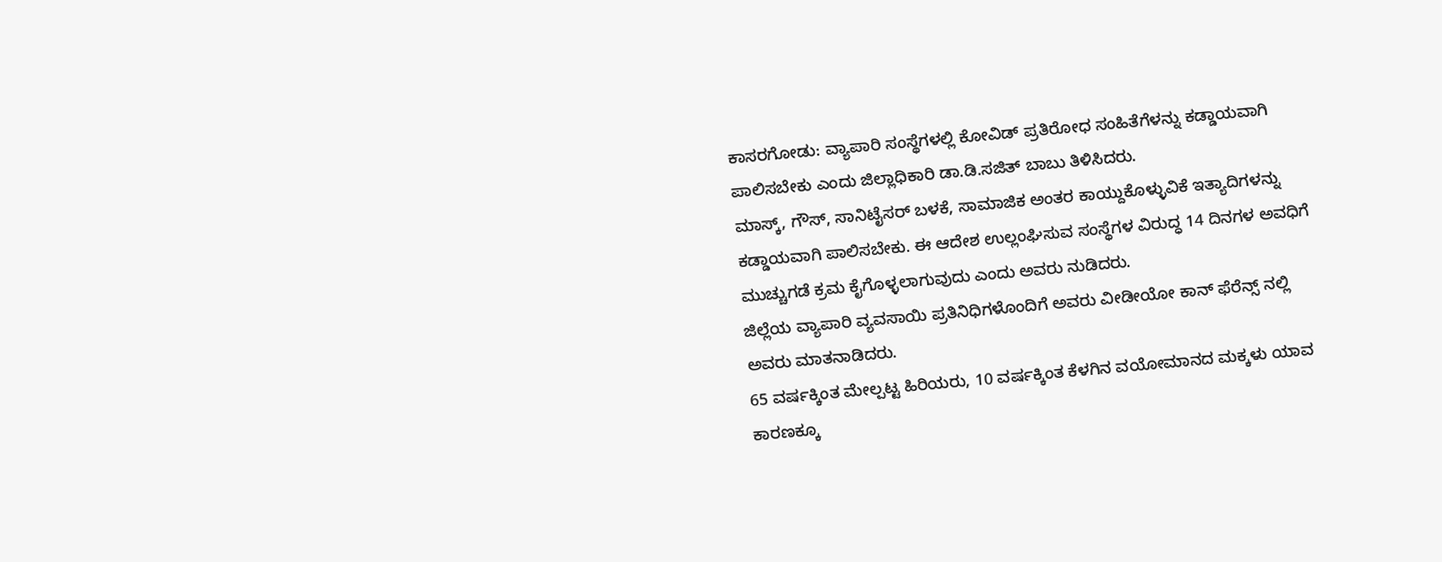ಕಾಸರಗೋಡು: ವ್ಯಾಪಾರಿ ಸಂಸ್ಥೆಗಳಲ್ಲಿ ಕೋವಿಡ್ ಪ್ರತಿರೋಧ ಸಂಹಿತೆಗೆಳನ್ನು ಕಡ್ಡಾಯವಾಗಿ ಪಾಲಿಸಬೇಕು ಎಂದು ಜಿಲ್ಲಾಧಿಕಾರಿ ಡಾ.ಡಿ.ಸಜಿತ್ ಬಾಬು ತಿಳಿಸಿದರು.
ಮಾಸ್ಕ್, ಗೌಸ್, ಸಾನಿಟೈಸರ್ ಬಳಕೆ, ಸಾಮಾಜಿಕ ಅಂತರ ಕಾಯ್ದುಕೊಳ್ಳುವಿಕೆ ಇತ್ಯಾದಿಗಳನ್ನು ಕಡ್ಡಾಯವಾಗಿ ಪಾಲಿಸಬೇಕು. ಈ ಆದೇಶ ಉಲ್ಲಂಘಿಸುವ ಸಂಸ್ಥೆಗಳ ವಿರುದ್ಧ 14 ದಿನಗಳ ಅವಧಿಗೆ ಮುಚ್ಚುಗಡೆ ಕ್ರಮ ಕೈಗೊಳ್ಳಲಾಗುವುದು ಎಂದು ಅವರು ನುಡಿದರು.
ಜಿಲ್ಲೆಯ ವ್ಯಾಪಾರಿ ವ್ಯವಸಾಯಿ ಪ್ರತಿನಿಧಿಗಳೊಂದಿಗೆ ಅವರು ವೀಡೀಯೋ ಕಾನ್ ಫೆರೆನ್ಸ್ ನಲ್ಲಿ ಅವರು ಮಾತನಾಡಿದರು.
65 ವರ್ಷಕ್ಕಿಂತ ಮೇಲ್ಪಟ್ಟ ಹಿರಿಯರು, 10 ವರ್ಷಕ್ಕಿಂತ ಕೆಳಗಿನ ವಯೋಮಾನದ ಮಕ್ಕಳು ಯಾವ ಕಾರಣಕ್ಕೂ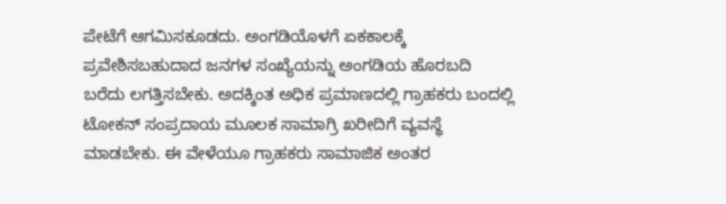ಪೇಟೆಗೆ ಆಗಮಿಸಕೂಡದು. ಅಂಗಡಿಯೊಳಗೆ ಏಕಕಾಲಕ್ಕೆ ಪ್ರವೇಶಿಸಬಹುದಾದ ಜನಗಳ ಸಂಖ್ಯೆಯನ್ನು ಅಂಗಡಿಯ ಹೊರಬದಿ ಬರೆದು ಲಗತ್ತಿಸಬೇಕು. ಅದಕ್ಕಿಂತ ಅಧಿಕ ಪ್ರಮಾಣದಲ್ಲಿ ಗ್ರಾಹಕರು ಬಂದಲ್ಲಿ ಟೋಕನ್ ಸಂಪ್ರದಾಯ ಮೂಲಕ ಸಾಮಾಗ್ರಿ ಖರೀದಿಗೆ ವ್ಯವಸ್ಥೆ ಮಾಡಬೇಕು. ಈ ವೇಳೆಯೂ ಗ್ರಾಹಕರು ಸಾಮಾಜಿಕ ಅಂತರ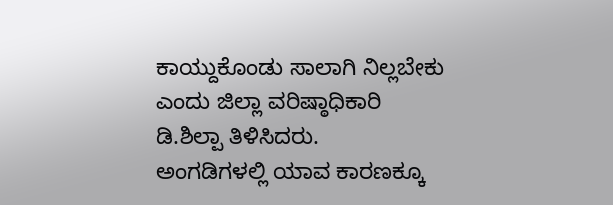ಕಾಯ್ದುಕೊಂಡು ಸಾಲಾಗಿ ನಿಲ್ಲಬೇಕು ಎಂದು ಜಿಲ್ಲಾ ವರಿಷ್ಠಾಧಿಕಾರಿ ಡಿ.ಶಿಲ್ಪಾ ತಿಳಿಸಿದರು.
ಅಂಗಡಿಗಳಲ್ಲಿ ಯಾವ ಕಾರಣಕ್ಕೂ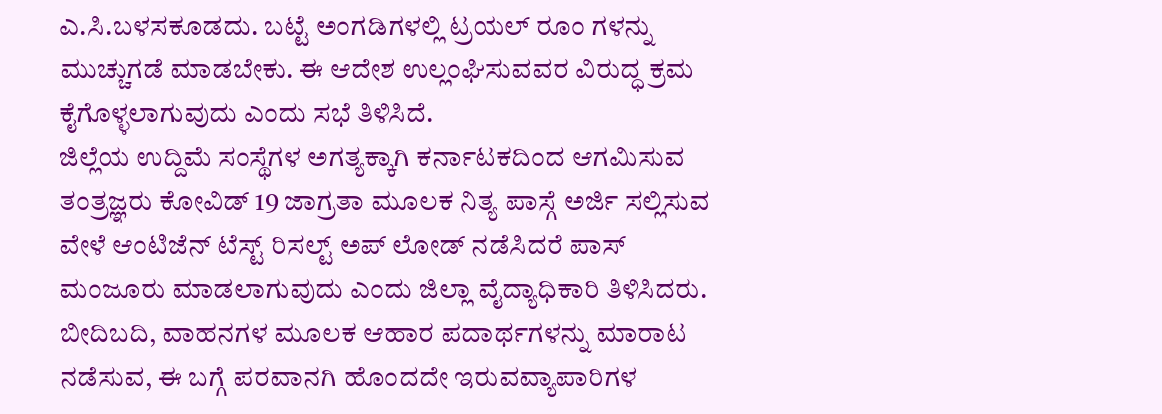ಎ.ಸಿ.ಬಳಸಕೂಡದು. ಬಟ್ಟೆ ಅಂಗಡಿಗಳಲ್ಲಿ ಟ್ರಯಲ್ ರೂಂ ಗಳನ್ನು ಮುಚ್ಚುಗಡೆ ಮಾಡಬೇಕು. ಈ ಆದೇಶ ಉಲ್ಲಂಘಿಸುವವರ ವಿರುದ್ಧ ಕ್ರಮ ಕೈಗೊಳ್ಳಲಾಗುವುದು ಎಂದು ಸಭೆ ತಿಳಿಸಿದೆ.
ಜಿಲ್ಲೆಯ ಉದ್ದಿಮೆ ಸಂಸ್ಥೆಗಳ ಅಗತ್ಯಕ್ಕಾಗಿ ಕರ್ನಾಟಕದಿಂದ ಆಗಮಿಸುವ ತಂತ್ರಜ್ಞರು ಕೋವಿಡ್ 19 ಜಾಗ್ರತಾ ಮೂಲಕ ನಿತ್ಯ ಪಾಸ್ಗೆ ಅರ್ಜಿ ಸಲ್ಲಿಸುವ ವೇಳೆ ಆಂಟಿಜೆನ್ ಟೆಸ್ಟ್ ರಿಸಲ್ಟ್ ಅಪ್ ಲೋಡ್ ನಡೆಸಿದರೆ ಪಾಸ್ ಮಂಜೂರು ಮಾಡಲಾಗುವುದು ಎಂದು ಜಿಲ್ಲಾ ವೈದ್ಯಾಧಿಕಾರಿ ತಿಳಿಸಿದರು.
ಬೀದಿಬದಿ, ವಾಹನಗಳ ಮೂಲಕ ಆಹಾರ ಪದಾರ್ಥಗಳನ್ನು ಮಾರಾಟ ನಡೆಸುವ, ಈ ಬಗ್ಗೆ ಪರವಾನಗಿ ಹೊಂದದೇ ಇರುವವ್ಯಾಪಾರಿಗಳ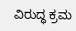ವಿರುದ್ಧ ಕ್ರಮ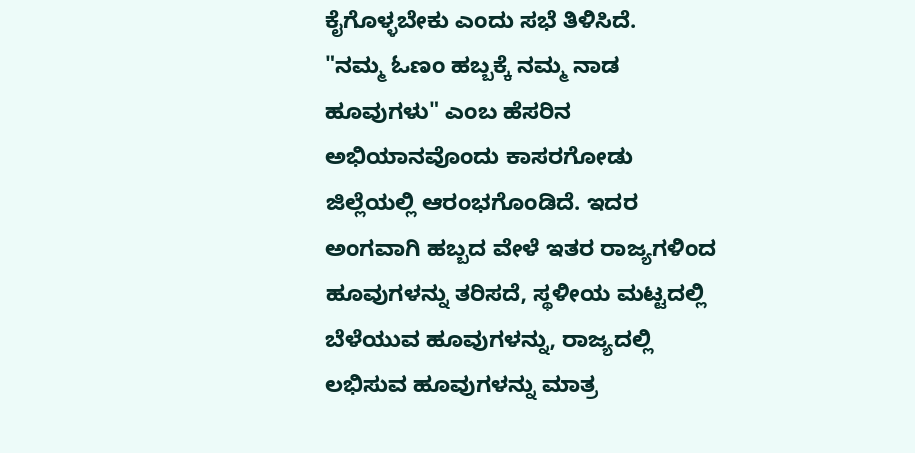ಕೈಗೊಳ್ಳಬೇಕು ಎಂದು ಸಭೆ ತಿಳಿಸಿದೆ.
"ನಮ್ಮ ಓಣಂ ಹಬ್ಬಕ್ಕೆ ನಮ್ಮ ನಾಡ ಹೂವುಗಳು" ಎಂಬ ಹೆಸರಿನ ಅಭಿಯಾನವೊಂದು ಕಾಸರಗೋಡು ಜಿಲ್ಲೆಯಲ್ಲಿ ಆರಂಭಗೊಂಡಿದೆ. ಇದರ ಅಂಗವಾಗಿ ಹಬ್ಬದ ವೇಳೆ ಇತರ ರಾಜ್ಯಗಳಿಂದ ಹೂವುಗಳನ್ನು ತರಿಸದೆ, ಸ್ಥಳೀಯ ಮಟ್ಟದಲ್ಲಿ ಬೆಳೆಯುವ ಹೂವುಗಳನ್ನು, ರಾಜ್ಯದಲ್ಲಿ ಲಭಿಸುವ ಹೂವುಗಳನ್ನು ಮಾತ್ರ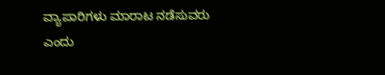ವ್ಯಾಪಾರಿಗಳು ಮಾರಾಟ ನಡೆಸುವರು ಎಂದು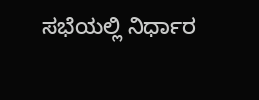ಸಭೆಯಲ್ಲಿ ನಿರ್ಧಾರ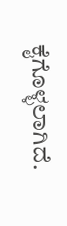ಕೈಗೊಳ್ಳಲಾಗಿದೆ.